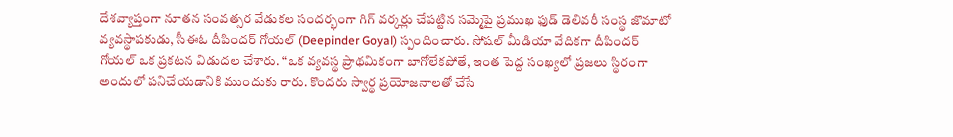దేశవ్యాప్తంగా నూతన సంవత్సర వేడుకల సందర్భంగా గిగ్ వర్కర్లు చేపట్టిన సమ్మెపై ప్రముఖ ఫుడ్ డెలివరీ సంస్థ జొమాటో వ్యవస్థాపకుడు, సీఈఓ దీపిందర్ గోయల్ (Deepinder Goyal) స్పందించారు. సోషల్ మీడియా వేదికగా దీపిందర్ గోయల్ ఒక ప్రకటన విడుదల చేశారు. “ఒక వ్యవస్థ ప్రాథమికంగా బాగోలేకపోతే, ఇంత పెద్ద సంఖ్యలో ప్రజలు స్థిరంగా అందులో పనిచేయడానికి ముందుకు రారు. కొందరు స్వార్థ ప్రయోజనాలతో చేసే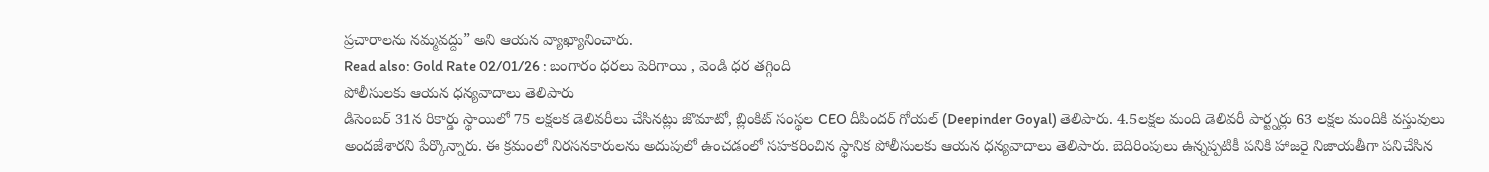ప్రచారాలను నమ్మవద్దు” అని ఆయన వ్యాఖ్యానించారు.
Read also: Gold Rate 02/01/26 : బంగారం ధరలు పెరిగాయి , వెండి ధర తగ్గింది
పోలీసులకు ఆయన ధన్యవాదాలు తెలిపారు
డిసెంబర్ 31న రికార్డు స్థాయిలో 75 లక్షలక డెలివరీలు చేసినట్లు జొమాటో, బ్లింకిట్ సంస్థల CEO దీపిందర్ గోయల్ (Deepinder Goyal) తెలిపారు. 4.5లక్షల మంది డెలివరీ పార్ట్నర్లు 63 లక్షల మందికి వస్తువులు అందజేశారని పేర్కొన్నారు. ఈ క్రమంలో నిరసనకారులను అదుపులో ఉంచడంలో సహకరించిన స్థానిక పోలీసులకు ఆయన ధన్యవాదాలు తెలిపారు. బెదిరింపులు ఉన్నప్పటికీ పనికి హాజరై నిజాయతీగా పనిచేసిన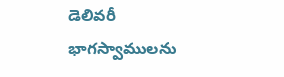డెలివరీ భాగస్వాములను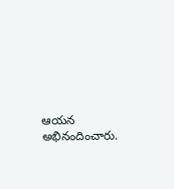ఆయన అభినందించారు.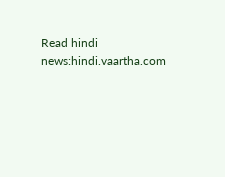Read hindi news:hindi.vaartha.com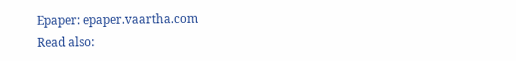Epaper: epaper.vaartha.com
Read also: